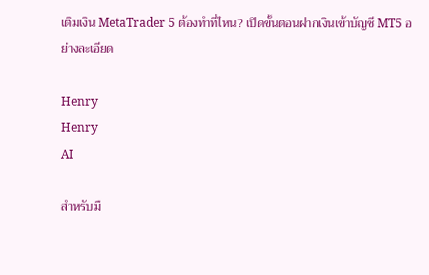เติมเงิน MetaTrader 5 ต้องทำที่ไหน? เปิดขั้นตอนฝากเงินเข้าบัญชี MT5 อย่างละเอียด

Henry
Henry
AI

สำหรับมื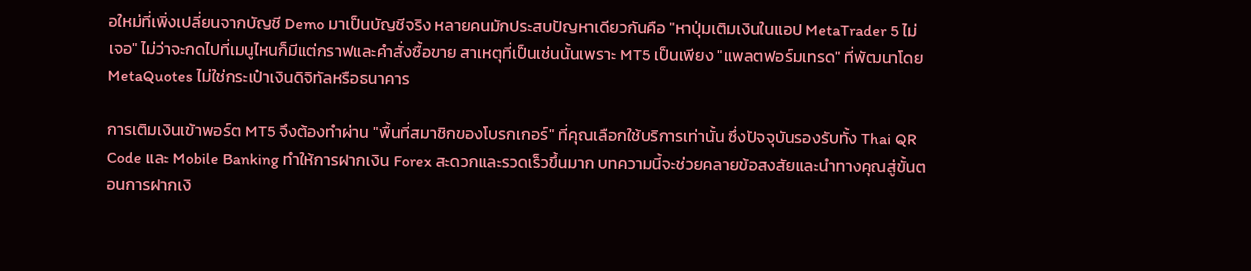อใหม่ที่เพิ่งเปลี่ยนจากบัญชี Demo มาเป็นบัญชีจริง หลายคนมักประสบปัญหาเดียวกันคือ "หาปุ่มเติมเงินในแอป MetaTrader 5 ไม่เจอ" ไม่ว่าจะกดไปที่เมนูไหนก็มีแต่กราฟและคำสั่งซื้อขาย สาเหตุที่เป็นเช่นนั้นเพราะ MT5 เป็นเพียง "แพลตฟอร์มเทรด" ที่พัฒนาโดย MetaQuotes ไม่ใช่กระเป๋าเงินดิจิทัลหรือธนาคาร

การเติมเงินเข้าพอร์ต MT5 จึงต้องทำผ่าน "พื้นที่สมาชิกของโบรกเกอร์" ที่คุณเลือกใช้บริการเท่านั้น ซึ่งปัจจุบันรองรับทั้ง Thai QR Code และ Mobile Banking ทำให้การฝากเงิน Forex สะดวกและรวดเร็วขึ้นมาก บทความนี้จะช่วยคลายข้อสงสัยและนำทางคุณสู่ขั้นตอนการฝากเงิ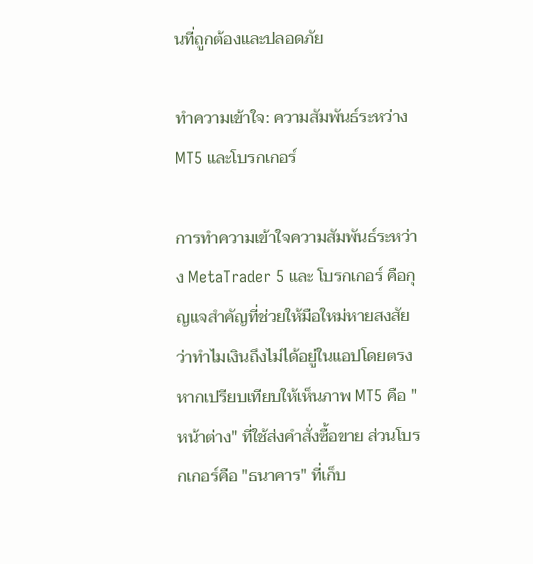นที่ถูกต้องและปลอดภัย

ทำความเข้าใจ: ความสัมพันธ์ระหว่าง MT5 และโบรกเกอร์

การทำความเข้าใจความสัมพันธ์ระหว่าง MetaTrader 5 และ โบรกเกอร์ คือกุญแจสำคัญที่ช่วยให้มือใหม่หายสงสัยว่าทำไมเงินถึงไม่ได้อยู่ในแอปโดยตรง หากเปรียบเทียบให้เห็นภาพ MT5 คือ "หน้าต่าง" ที่ใช้ส่งคำสั่งซื้อขาย ส่วนโบรกเกอร์คือ "ธนาคาร" ที่เก็บ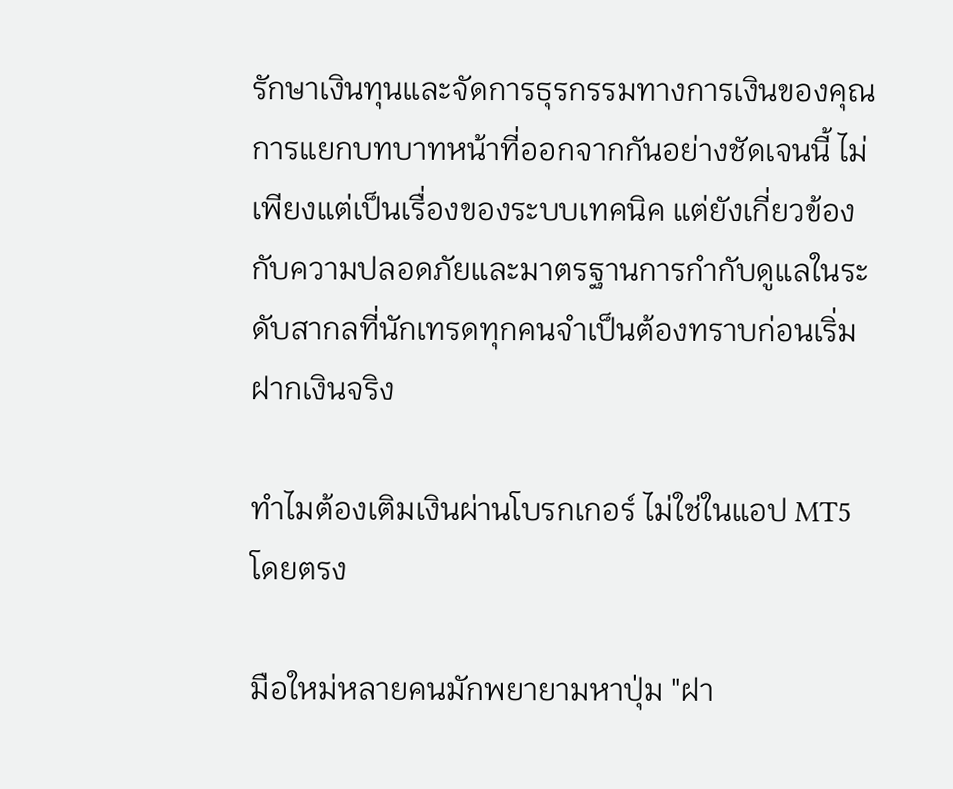รักษาเงินทุนและจัดการธุรกรรมทางการเงินของคุณ การแยกบทบาทหน้าที่ออกจากกันอย่างชัดเจนนี้ ไม่เพียงแต่เป็นเรื่องของระบบเทคนิค แต่ยังเกี่ยวข้องกับความปลอดภัยและมาตรฐานการกำกับดูแลในระดับสากลที่นักเทรดทุกคนจำเป็นต้องทราบก่อนเริ่มฝากเงินจริง

ทำไมต้องเติมเงินผ่านโบรกเกอร์ ไม่ใช่ในแอป MT5 โดยตรง

มือใหม่หลายคนมักพยายามหาปุ่ม "ฝา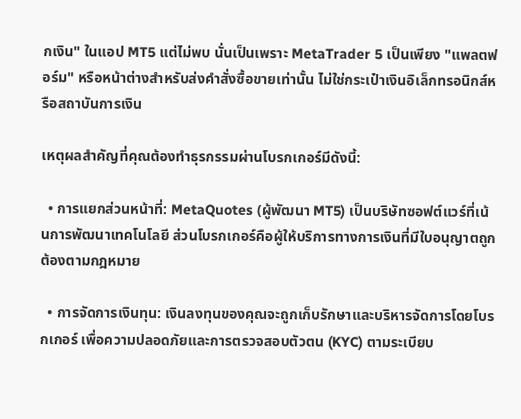กเงิน" ในแอป MT5 แต่ไม่พบ นั่นเป็นเพราะ MetaTrader 5 เป็นเพียง "แพลตฟอร์ม" หรือหน้าต่างสำหรับส่งคำสั่งซื้อขายเท่านั้น ไม่ใช่กระเป๋าเงินอิเล็กทรอนิกส์หรือสถาบันการเงิน

เหตุผลสำคัญที่คุณต้องทำธุรกรรมผ่านโบรกเกอร์มีดังนี้:

  • การแยกส่วนหน้าที่: MetaQuotes (ผู้พัฒนา MT5) เป็นบริษัทซอฟต์แวร์ที่เน้นการพัฒนาเทคโนโลยี ส่วนโบรกเกอร์คือผู้ให้บริการทางการเงินที่มีใบอนุญาตถูกต้องตามกฎหมาย

  • การจัดการเงินทุน: เงินลงทุนของคุณจะถูกเก็บรักษาและบริหารจัดการโดยโบรกเกอร์ เพื่อความปลอดภัยและการตรวจสอบตัวตน (KYC) ตามระเบียบ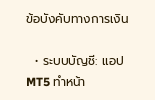ข้อบังคับทางการเงิน

  • ระบบบัญชี: แอป MT5 ทำหน้า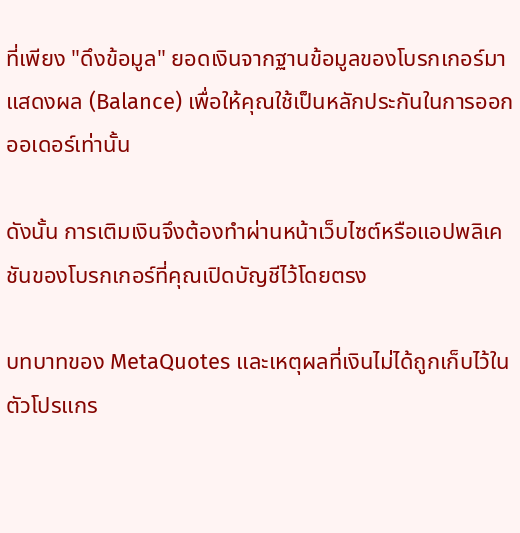ที่เพียง "ดึงข้อมูล" ยอดเงินจากฐานข้อมูลของโบรกเกอร์มาแสดงผล (Balance) เพื่อให้คุณใช้เป็นหลักประกันในการออกออเดอร์เท่านั้น

ดังนั้น การเติมเงินจึงต้องทำผ่านหน้าเว็บไซต์หรือแอปพลิเคชันของโบรกเกอร์ที่คุณเปิดบัญชีไว้โดยตรง

บทบาทของ MetaQuotes และเหตุผลที่เงินไม่ได้ถูกเก็บไว้ในตัวโปรแกร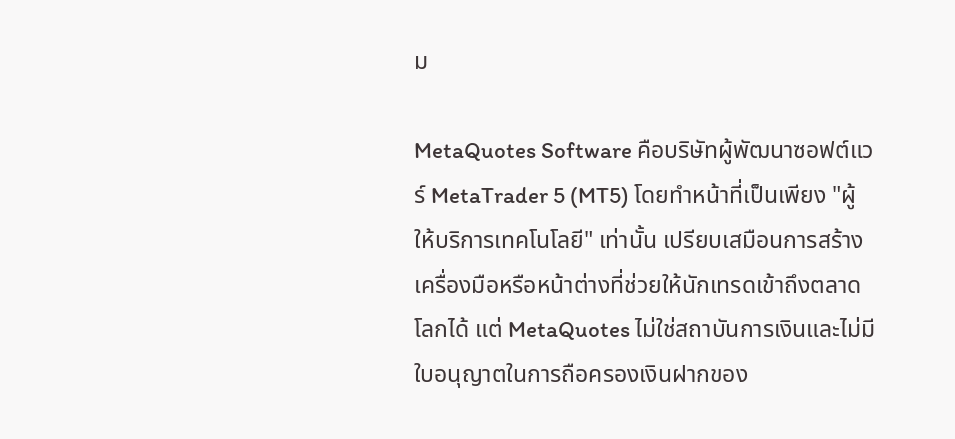ม

MetaQuotes Software คือบริษัทผู้พัฒนาซอฟต์แวร์ MetaTrader 5 (MT5) โดยทำหน้าที่เป็นเพียง "ผู้ให้บริการเทคโนโลยี" เท่านั้น เปรียบเสมือนการสร้างเครื่องมือหรือหน้าต่างที่ช่วยให้นักเทรดเข้าถึงตลาดโลกได้ แต่ MetaQuotes ไม่ใช่สถาบันการเงินและไม่มีใบอนุญาตในการถือครองเงินฝากของ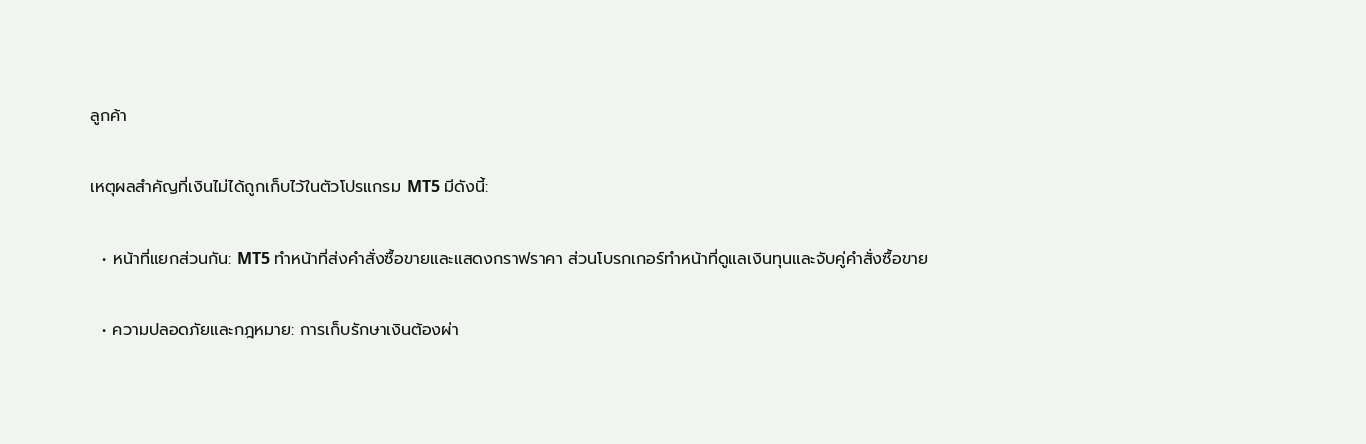ลูกค้า

เหตุผลสำคัญที่เงินไม่ได้ถูกเก็บไว้ในตัวโปรแกรม MT5 มีดังนี้:

  • หน้าที่แยกส่วนกัน: MT5 ทำหน้าที่ส่งคำสั่งซื้อขายและแสดงกราฟราคา ส่วนโบรกเกอร์ทำหน้าที่ดูแลเงินทุนและจับคู่คำสั่งซื้อขาย

  • ความปลอดภัยและกฎหมาย: การเก็บรักษาเงินต้องผ่า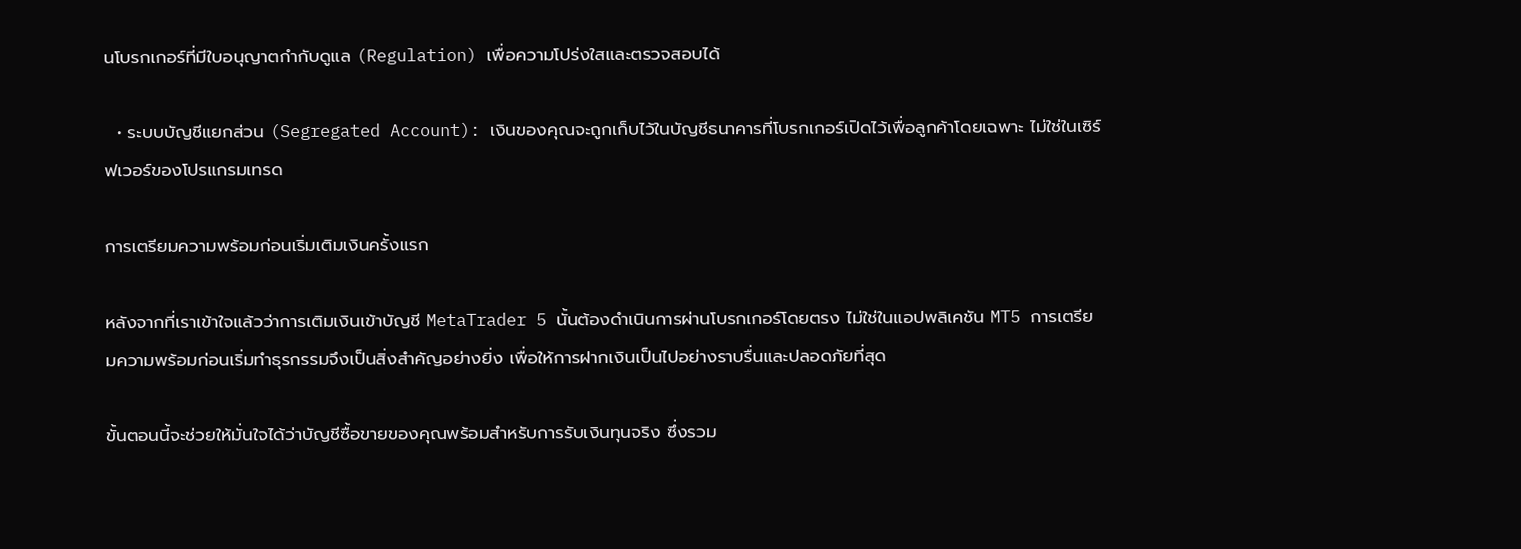นโบรกเกอร์ที่มีใบอนุญาตกำกับดูแล (Regulation) เพื่อความโปร่งใสและตรวจสอบได้

  • ระบบบัญชีแยกส่วน (Segregated Account): เงินของคุณจะถูกเก็บไว้ในบัญชีธนาคารที่โบรกเกอร์เปิดไว้เพื่อลูกค้าโดยเฉพาะ ไม่ใช่ในเซิร์ฟเวอร์ของโปรแกรมเทรด

การเตรียมความพร้อมก่อนเริ่มเติมเงินครั้งแรก

หลังจากที่เราเข้าใจแล้วว่าการเติมเงินเข้าบัญชี MetaTrader 5 นั้นต้องดำเนินการผ่านโบรกเกอร์โดยตรง ไม่ใช่ในแอปพลิเคชัน MT5 การเตรียมความพร้อมก่อนเริ่มทำธุรกรรมจึงเป็นสิ่งสำคัญอย่างยิ่ง เพื่อให้การฝากเงินเป็นไปอย่างราบรื่นและปลอดภัยที่สุด

ขั้นตอนนี้จะช่วยให้มั่นใจได้ว่าบัญชีซื้อขายของคุณพร้อมสำหรับการรับเงินทุนจริง ซึ่งรวม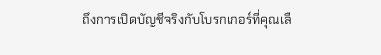ถึงการเปิดบัญชีจริงกับโบรกเกอร์ที่คุณเลื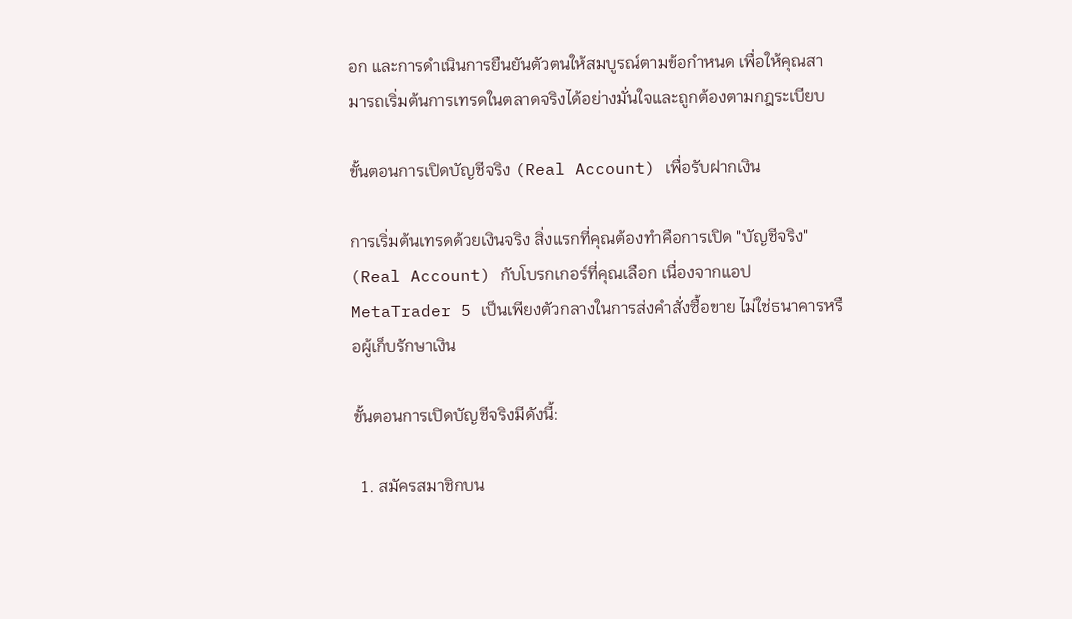อก และการดำเนินการยืนยันตัวตนให้สมบูรณ์ตามข้อกำหนด เพื่อให้คุณสามารถเริ่มต้นการเทรดในตลาดจริงได้อย่างมั่นใจและถูกต้องตามกฎระเบียบ

ขั้นตอนการเปิดบัญชีจริง (Real Account) เพื่อรับฝากเงิน

การเริ่มต้นเทรดด้วยเงินจริง สิ่งแรกที่คุณต้องทำคือการเปิด "บัญชีจริง" (Real Account) กับโบรกเกอร์ที่คุณเลือก เนื่องจากแอป MetaTrader 5 เป็นเพียงตัวกลางในการส่งคำสั่งซื้อขาย ไม่ใช่ธนาคารหรือผู้เก็บรักษาเงิน

ขั้นตอนการเปิดบัญชีจริงมีดังนี้:

  1. สมัครสมาชิกบน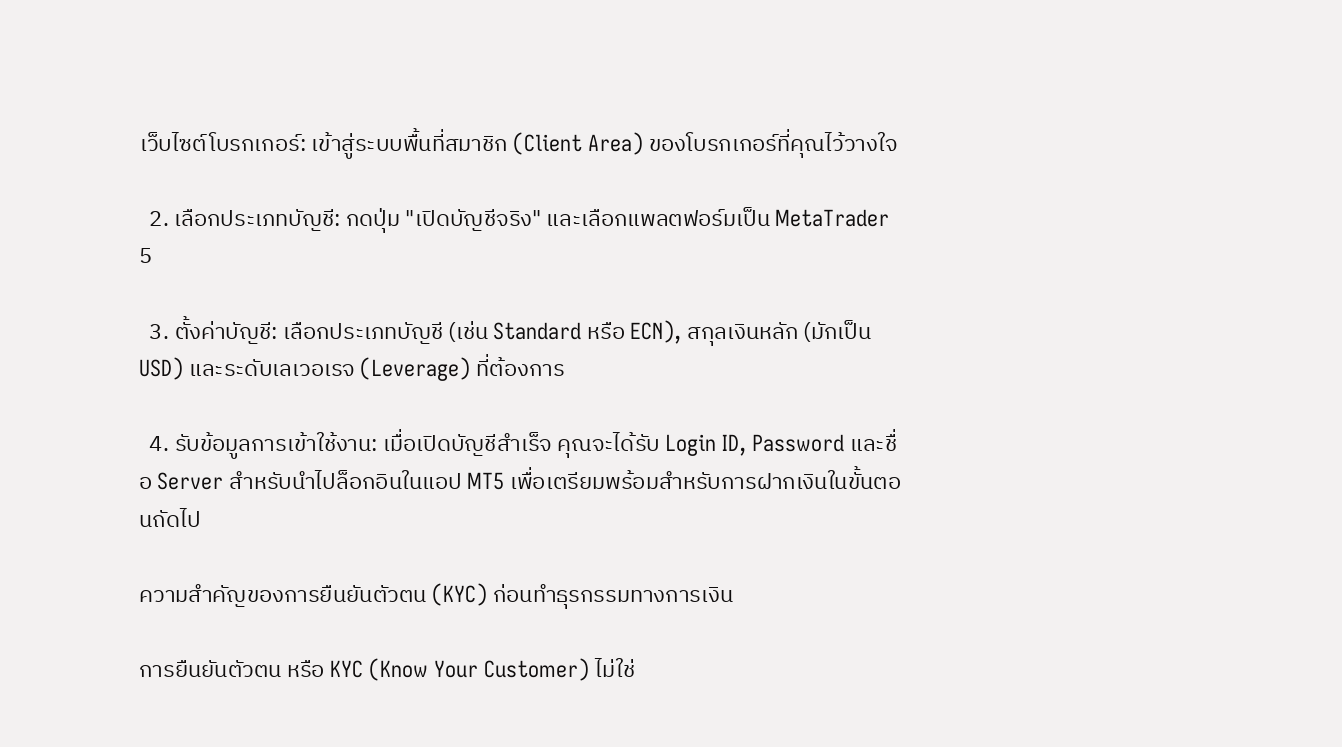เว็บไซต์โบรกเกอร์: เข้าสู่ระบบพื้นที่สมาชิก (Client Area) ของโบรกเกอร์ที่คุณไว้วางใจ

  2. เลือกประเภทบัญชี: กดปุ่ม "เปิดบัญชีจริง" และเลือกแพลตฟอร์มเป็น MetaTrader 5

  3. ตั้งค่าบัญชี: เลือกประเภทบัญชี (เช่น Standard หรือ ECN), สกุลเงินหลัก (มักเป็น USD) และระดับเลเวอเรจ (Leverage) ที่ต้องการ

  4. รับข้อมูลการเข้าใช้งาน: เมื่อเปิดบัญชีสำเร็จ คุณจะได้รับ Login ID, Password และชื่อ Server สำหรับนำไปล็อกอินในแอป MT5 เพื่อเตรียมพร้อมสำหรับการฝากเงินในขั้นตอนถัดไป

ความสำคัญของการยืนยันตัวตน (KYC) ก่อนทำธุรกรรมทางการเงิน

การยืนยันตัวตน หรือ KYC (Know Your Customer) ไม่ใช่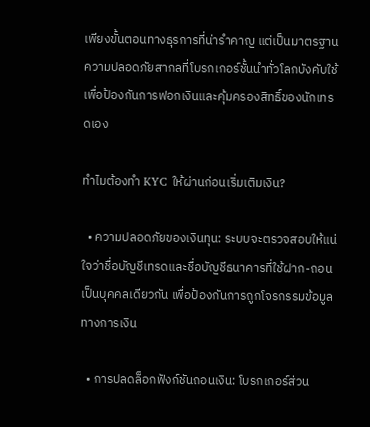เพียงขั้นตอนทางธุรการที่น่ารำคาญ แต่เป็นมาตรฐานความปลอดภัยสากลที่โบรกเกอร์ชั้นนำทั่วโลกบังคับใช้ เพื่อป้องกันการฟอกเงินและคุ้มครองสิทธิ์ของนักเทรดเอง

ทำไมต้องทำ KYC ให้ผ่านก่อนเริ่มเติมเงิน?

  • ความปลอดภัยของเงินทุน: ระบบจะตรวจสอบให้แน่ใจว่าชื่อบัญชีเทรดและชื่อบัญชีธนาคารที่ใช้ฝาก-ถอนเป็นบุคคลเดียวกัน เพื่อป้องกันการถูกโจรกรรมข้อมูลทางการเงิน

  • การปลดล็อกฟังก์ชันถอนเงิน: โบรกเกอร์ส่วน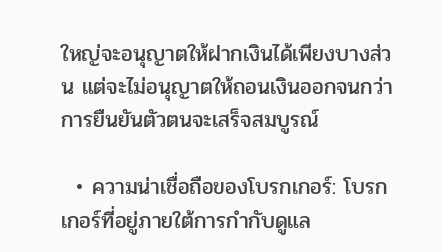ใหญ่จะอนุญาตให้ฝากเงินได้เพียงบางส่วน แต่จะไม่อนุญาตให้ถอนเงินออกจนกว่าการยืนยันตัวตนจะเสร็จสมบูรณ์

  • ความน่าเชื่อถือของโบรกเกอร์: โบรกเกอร์ที่อยู่ภายใต้การกำกับดูแล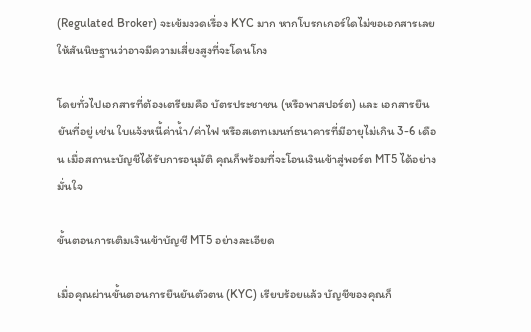(Regulated Broker) จะเข้มงวดเรื่อง KYC มาก หากโบรกเกอร์ใดไม่ขอเอกสารเลย ให้สันนิษฐานว่าอาจมีความเสี่ยงสูงที่จะโดนโกง

โดยทั่วไปเอกสารที่ต้องเตรียมคือ บัตรประชาชน (หรือพาสปอร์ต) และ เอกสารยืนยันที่อยู่ เช่น ใบแจ้งหนี้ค่าน้ำ/ค่าไฟ หรือสเตทเมนท์ธนาคารที่มีอายุไม่เกิน 3-6 เดือน เมื่อสถานะบัญชีได้รับการอนุมัติ คุณก็พร้อมที่จะโอนเงินเข้าสู่พอร์ต MT5 ได้อย่างมั่นใจ

ขั้นตอนการเติมเงินเข้าบัญชี MT5 อย่างละเอียด

เมื่อคุณผ่านขั้นตอนการยืนยันตัวตน (KYC) เรียบร้อยแล้ว บัญชีของคุณก็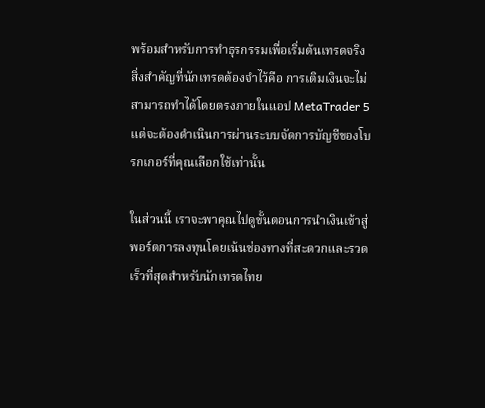พร้อมสำหรับการทำธุรกรรมเพื่อเริ่มต้นเทรดจริง สิ่งสำคัญที่นักเทรดต้องจำไว้คือ การเติมเงินจะไม่สามารถทำได้โดยตรงภายในแอป MetaTrader 5 แต่จะต้องดำเนินการผ่านระบบจัดการบัญชีของโบรกเกอร์ที่คุณเลือกใช้เท่านั้น

ในส่วนนี้ เราจะพาคุณไปดูขั้นตอนการนำเงินเข้าสู่พอร์ตการลงทุนโดยเน้นช่องทางที่สะดวกและรวดเร็วที่สุดสำหรับนักเทรดไทย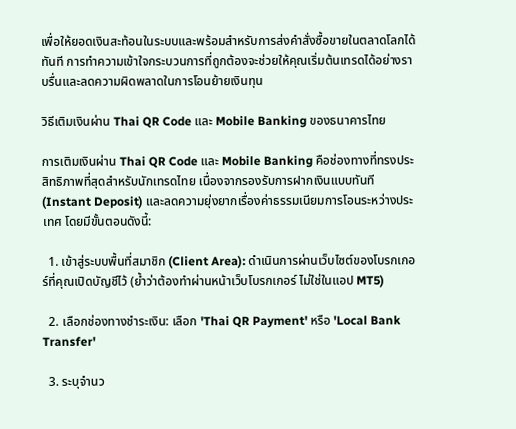เพื่อให้ยอดเงินสะท้อนในระบบและพร้อมสำหรับการส่งคำสั่งซื้อขายในตลาดโลกได้ทันที การทำความเข้าใจกระบวนการที่ถูกต้องจะช่วยให้คุณเริ่มต้นเทรดได้อย่างราบรื่นและลดความผิดพลาดในการโอนย้ายเงินทุน

วิธีเติมเงินผ่าน Thai QR Code และ Mobile Banking ของธนาคารไทย

การเติมเงินผ่าน Thai QR Code และ Mobile Banking คือช่องทางที่ทรงประสิทธิภาพที่สุดสำหรับนักเทรดไทย เนื่องจากรองรับการฝากเงินแบบทันที (Instant Deposit) และลดความยุ่งยากเรื่องค่าธรรมเนียมการโอนระหว่างประเทศ โดยมีขั้นตอนดังนี้:

  1. เข้าสู่ระบบพื้นที่สมาชิก (Client Area): ดำเนินการผ่านเว็บไซต์ของโบรกเกอร์ที่คุณเปิดบัญชีไว้ (ย้ำว่าต้องทำผ่านหน้าเว็บโบรกเกอร์ ไม่ใช่ในแอป MT5)

  2. เลือกช่องทางชำระเงิน: เลือก 'Thai QR Payment' หรือ 'Local Bank Transfer'

  3. ระบุจำนว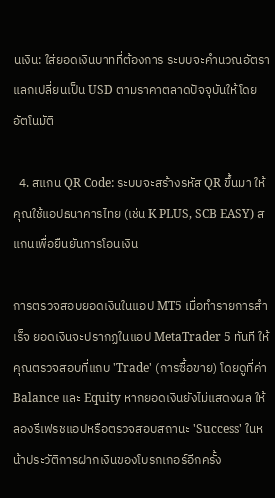นเงิน: ใส่ยอดเงินบาทที่ต้องการ ระบบจะคำนวณอัตราแลกเปลี่ยนเป็น USD ตามราคาตลาดปัจจุบันให้โดยอัตโนมัติ

  4. สแกน QR Code: ระบบจะสร้างรหัส QR ขึ้นมา ให้คุณใช้แอปธนาคารไทย (เช่น K PLUS, SCB EASY) สแกนเพื่อยืนยันการโอนเงิน

การตรวจสอบยอดเงินในแอป MT5 เมื่อทำรายการสำเร็จ ยอดเงินจะปรากฏในแอป MetaTrader 5 ทันที ให้คุณตรวจสอบที่แถบ 'Trade' (การซื้อขาย) โดยดูที่ค่า Balance และ Equity หากยอดเงินยังไม่แสดงผล ให้ลองรีเฟรชแอปหรือตรวจสอบสถานะ 'Success' ในหน้าประวัติการฝากเงินของโบรกเกอร์อีกครั้ง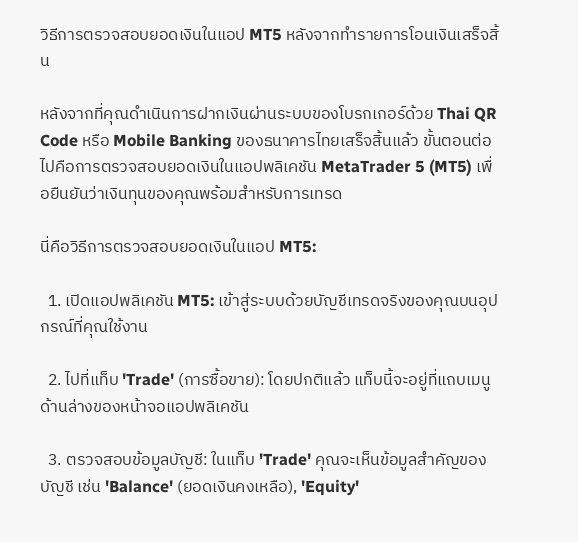วิธีการตรวจสอบยอดเงินในแอป MT5 หลังจากทำรายการโอนเงินเสร็จสิ้น

หลังจากที่คุณดำเนินการฝากเงินผ่านระบบของโบรกเกอร์ด้วย Thai QR Code หรือ Mobile Banking ของธนาคารไทยเสร็จสิ้นแล้ว ขั้นตอนต่อไปคือการตรวจสอบยอดเงินในแอปพลิเคชัน MetaTrader 5 (MT5) เพื่อยืนยันว่าเงินทุนของคุณพร้อมสำหรับการเทรด

นี่คือวิธีการตรวจสอบยอดเงินในแอป MT5:

  1. เปิดแอปพลิเคชัน MT5: เข้าสู่ระบบด้วยบัญชีเทรดจริงของคุณบนอุปกรณ์ที่คุณใช้งาน

  2. ไปที่แท็บ 'Trade' (การซื้อขาย): โดยปกติแล้ว แท็บนี้จะอยู่ที่แถบเมนูด้านล่างของหน้าจอแอปพลิเคชัน

  3. ตรวจสอบข้อมูลบัญชี: ในแท็บ 'Trade' คุณจะเห็นข้อมูลสำคัญของบัญชี เช่น 'Balance' (ยอดเงินคงเหลือ), 'Equity'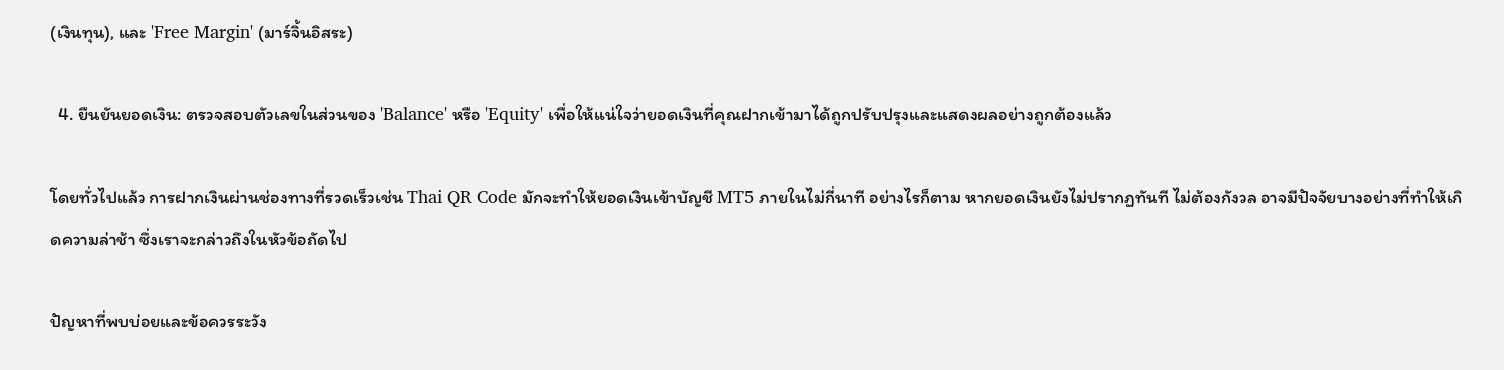(เงินทุน), และ 'Free Margin' (มาร์จิ้นอิสระ)

  4. ยืนยันยอดเงิน: ตรวจสอบตัวเลขในส่วนของ 'Balance' หรือ 'Equity' เพื่อให้แน่ใจว่ายอดเงินที่คุณฝากเข้ามาได้ถูกปรับปรุงและแสดงผลอย่างถูกต้องแล้ว

โดยทั่วไปแล้ว การฝากเงินผ่านช่องทางที่รวดเร็วเช่น Thai QR Code มักจะทำให้ยอดเงินเข้าบัญชี MT5 ภายในไม่กี่นาที อย่างไรก็ตาม หากยอดเงินยังไม่ปรากฏทันที ไม่ต้องกังวล อาจมีปัจจัยบางอย่างที่ทำให้เกิดความล่าช้า ซึ่งเราจะกล่าวถึงในหัวข้อถัดไป

ปัญหาที่พบบ่อยและข้อควรระวัง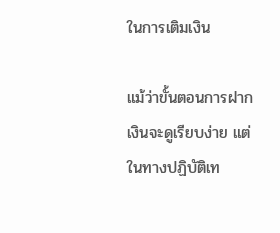ในการเติมเงิน

แม้ว่าขั้นตอนการฝากเงินจะดูเรียบง่าย แต่ในทางปฏิบัติเท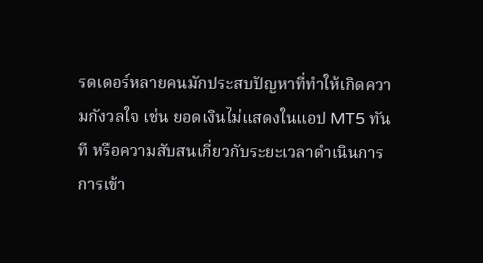รดเดอร์หลายคนมักประสบปัญหาที่ทำให้เกิดความกังวลใจ เช่น ยอดเงินไม่แสดงในแอป MT5 ทันที หรือความสับสนเกี่ยวกับระยะเวลาดำเนินการ การเข้า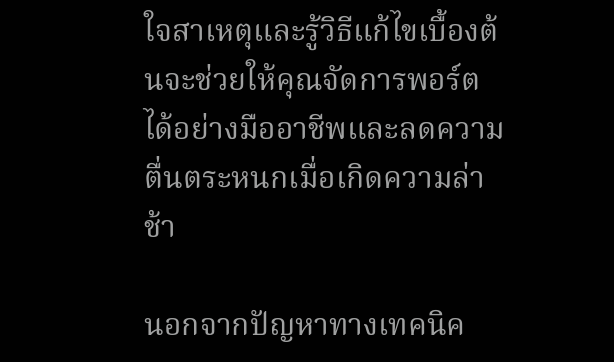ใจสาเหตุและรู้วิธีแก้ไขเบื้องต้นจะช่วยให้คุณจัดการพอร์ตได้อย่างมืออาชีพและลดความตื่นตระหนกเมื่อเกิดความล่าช้า

นอกจากปัญหาทางเทคนิค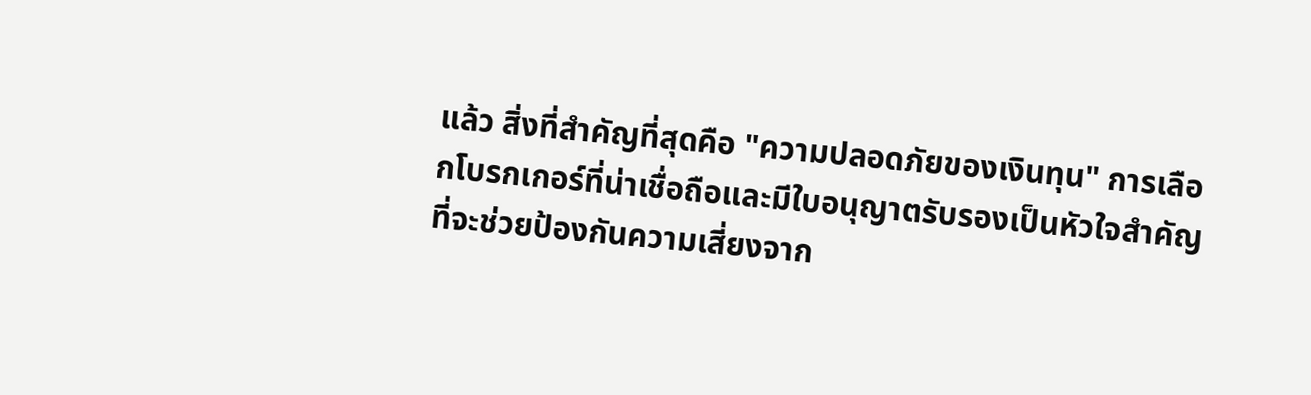แล้ว สิ่งที่สำคัญที่สุดคือ "ความปลอดภัยของเงินทุน" การเลือกโบรกเกอร์ที่น่าเชื่อถือและมีใบอนุญาตรับรองเป็นหัวใจสำคัญที่จะช่วยป้องกันความเสี่ยงจาก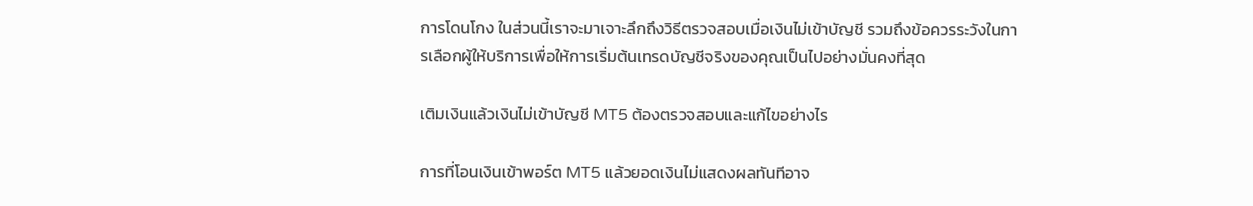การโดนโกง ในส่วนนี้เราจะมาเจาะลึกถึงวิธีตรวจสอบเมื่อเงินไม่เข้าบัญชี รวมถึงข้อควรระวังในการเลือกผู้ให้บริการเพื่อให้การเริ่มต้นเทรดบัญชีจริงของคุณเป็นไปอย่างมั่นคงที่สุด

เติมเงินแล้วเงินไม่เข้าบัญชี MT5 ต้องตรวจสอบและแก้ไขอย่างไร

การที่โอนเงินเข้าพอร์ต MT5 แล้วยอดเงินไม่แสดงผลทันทีอาจ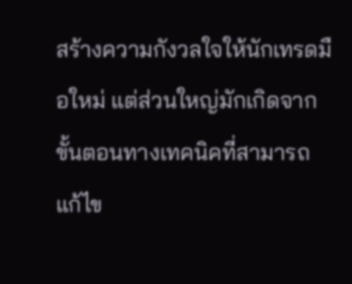สร้างความกังวลใจให้นักเทรดมือใหม่ แต่ส่วนใหญ่มักเกิดจากขั้นตอนทางเทคนิคที่สามารถแก้ไข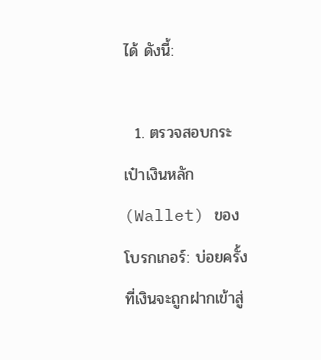ได้ ดังนี้:

  1. ตรวจสอบกระเป๋าเงินหลัก (Wallet) ของโบรกเกอร์: บ่อยครั้งที่เงินจะถูกฝากเข้าสู่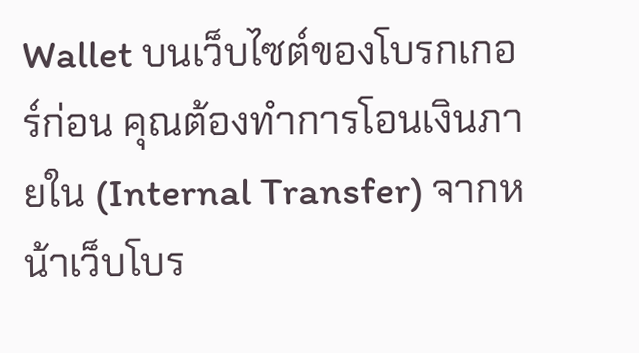Wallet บนเว็บไซต์ของโบรกเกอร์ก่อน คุณต้องทำการโอนเงินภายใน (Internal Transfer) จากหน้าเว็บโบร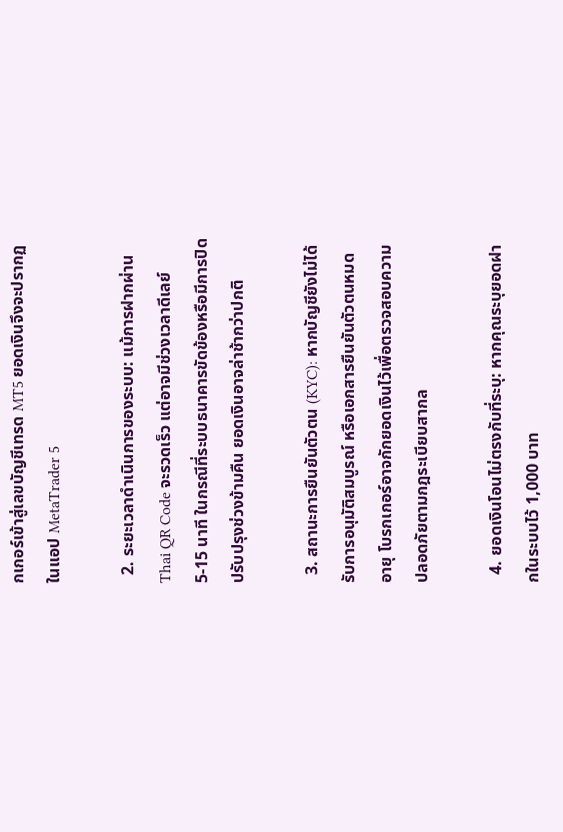กเกอร์เข้าสู่เลขบัญชีเทรด MT5 ยอดเงินจึงจะปรากฏในแอป MetaTrader 5

  2. ระยะเวลาดำเนินการของระบบ: แม้การฝากผ่าน Thai QR Code จะรวดเร็ว แต่อาจมีช่วงเวลาดีเลย์ 5-15 นาที ในกรณีที่ระบบธนาคารขัดข้องหรือมีการปิดปรับปรุงช่วงข้ามคืน ยอดเงินอาจล่าช้ากว่าปกติ

  3. สถานะการยืนยันตัวตน (KYC): หากบัญชียังไม่ได้รับการอนุมัติสมบูรณ์ หรือเอกสารยืนยันตัวตนหมดอายุ โบรกเกอร์อาจกักยอดเงินไว้เพื่อตรวจสอบความปลอดภัยตามกฎระเบียบสากล

  4. ยอดเงินโอนไม่ตรงกับที่ระบุ: หากคุณระบุยอดฝากในระบบไว้ 1,000 บาท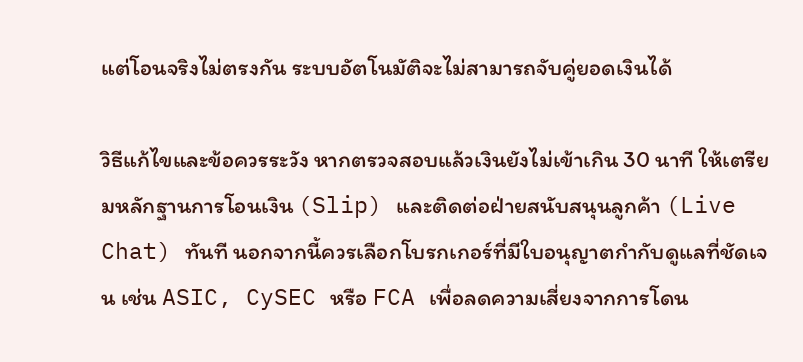แต่โอนจริงไม่ตรงกัน ระบบอัตโนมัติจะไม่สามารถจับคู่ยอดเงินได้

วิธีแก้ไขและข้อควรระวัง หากตรวจสอบแล้วเงินยังไม่เข้าเกิน 30 นาที ให้เตรียมหลักฐานการโอนเงิน (Slip) และติดต่อฝ่ายสนับสนุนลูกค้า (Live Chat) ทันที นอกจากนี้ควรเลือกโบรกเกอร์ที่มีใบอนุญาตกำกับดูแลที่ชัดเจน เช่น ASIC, CySEC หรือ FCA เพื่อลดความเสี่ยงจากการโดน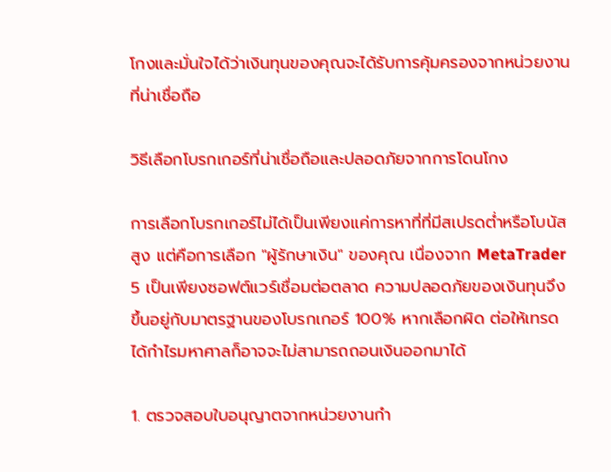โกงและมั่นใจได้ว่าเงินทุนของคุณจะได้รับการคุ้มครองจากหน่วยงานที่น่าเชื่อถือ

วิธีเลือกโบรกเกอร์ที่น่าเชื่อถือและปลอดภัยจากการโดนโกง

การเลือกโบรกเกอร์ไม่ได้เป็นเพียงแค่การหาที่ที่มีสเปรดต่ำหรือโบนัสสูง แต่คือการเลือก "ผู้รักษาเงิน" ของคุณ เนื่องจาก MetaTrader 5 เป็นเพียงซอฟต์แวร์เชื่อมต่อตลาด ความปลอดภัยของเงินทุนจึงขึ้นอยู่กับมาตรฐานของโบรกเกอร์ 100% หากเลือกผิด ต่อให้เทรดได้กำไรมหาศาลก็อาจจะไม่สามารถถอนเงินออกมาได้

1. ตรวจสอบใบอนุญาตจากหน่วยงานกำ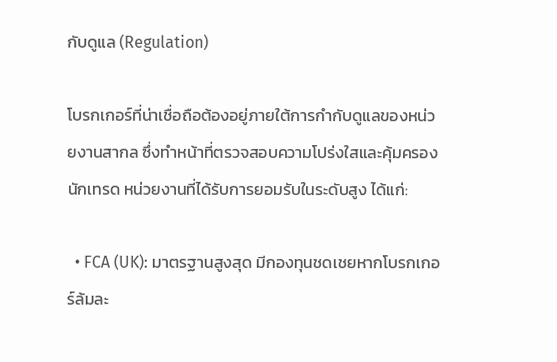กับดูแล (Regulation)

โบรกเกอร์ที่น่าเชื่อถือต้องอยู่ภายใต้การกำกับดูแลของหน่วยงานสากล ซึ่งทำหน้าที่ตรวจสอบความโปร่งใสและคุ้มครองนักเทรด หน่วยงานที่ได้รับการยอมรับในระดับสูง ได้แก่:

  • FCA (UK): มาตรฐานสูงสุด มีกองทุนชดเชยหากโบรกเกอร์ล้มละ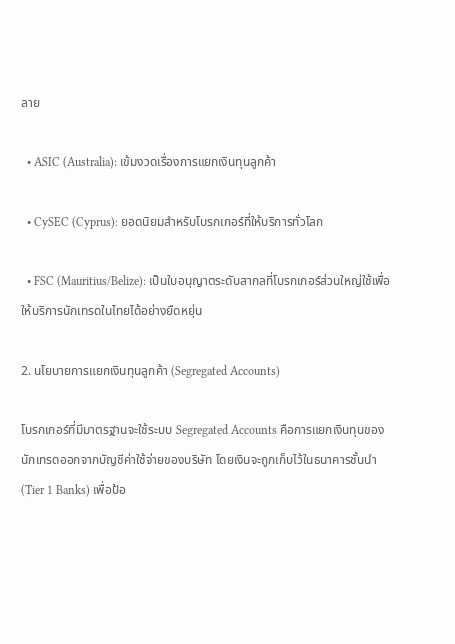ลาย

  • ASIC (Australia): เข้มงวดเรื่องการแยกเงินทุนลูกค้า

  • CySEC (Cyprus): ยอดนิยมสำหรับโบรกเกอร์ที่ให้บริการทั่วโลก

  • FSC (Mauritius/Belize): เป็นใบอนุญาตระดับสากลที่โบรกเกอร์ส่วนใหญ่ใช้เพื่อให้บริการนักเทรดในไทยได้อย่างยืดหยุ่น

2. นโยบายการแยกเงินทุนลูกค้า (Segregated Accounts)

โบรกเกอร์ที่มีมาตรฐานจะใช้ระบบ Segregated Accounts คือการแยกเงินทุนของนักเทรดออกจากบัญชีค่าใช้จ่ายของบริษัท โดยเงินจะถูกเก็บไว้ในธนาคารชั้นนำ (Tier 1 Banks) เพื่อป้อ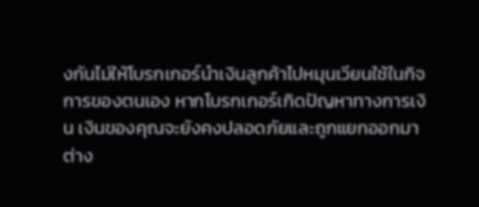งกันไม่ให้โบรกเกอร์นำเงินลูกค้าไปหมุนเวียนใช้ในกิจการของตนเอง หากโบรกเกอร์เกิดปัญหาทางการเงิน เงินของคุณจะยังคงปลอดภัยและถูกแยกออกมาต่าง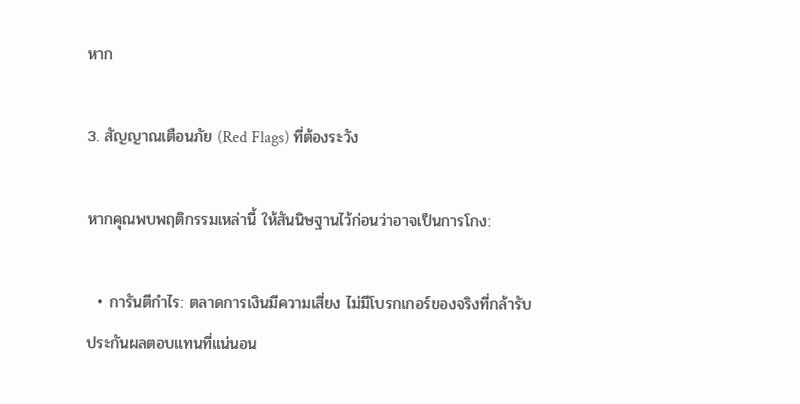หาก

3. สัญญาณเตือนภัย (Red Flags) ที่ต้องระวัง

หากคุณพบพฤติกรรมเหล่านี้ ให้สันนิษฐานไว้ก่อนว่าอาจเป็นการโกง:

  • การันตีกำไร: ตลาดการเงินมีความเสี่ยง ไม่มีโบรกเกอร์ของจริงที่กล้ารับประกันผลตอบแทนที่แน่นอน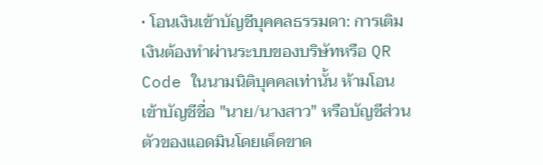• โอนเงินเข้าบัญชีบุคคลธรรมดา: การเติมเงินต้องทำผ่านระบบของบริษัทหรือ QR Code ในนามนิติบุคคลเท่านั้น ห้ามโอนเข้าบัญชีชื่อ "นาย/นางสาว" หรือบัญชีส่วนตัวของแอดมินโดยเด็ดขาด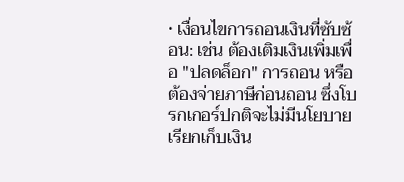• เงื่อนไขการถอนเงินที่ซับซ้อน: เช่น ต้องเติมเงินเพิ่มเพื่อ "ปลดล็อก" การถอน หรือต้องจ่ายภาษีก่อนถอน ซึ่งโบรกเกอร์ปกติจะไม่มีนโยบายเรียกเก็บเงิน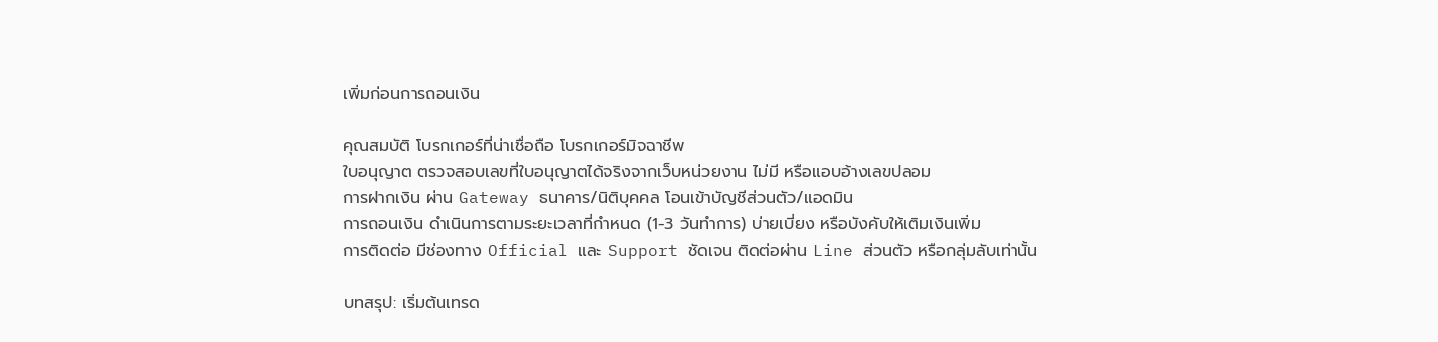เพิ่มก่อนการถอนเงิน

คุณสมบัติ โบรกเกอร์ที่น่าเชื่อถือ โบรกเกอร์มิจฉาชีพ
ใบอนุญาต ตรวจสอบเลขที่ใบอนุญาตได้จริงจากเว็บหน่วยงาน ไม่มี หรือแอบอ้างเลขปลอม
การฝากเงิน ผ่าน Gateway ธนาคาร/นิติบุคคล โอนเข้าบัญชีส่วนตัว/แอดมิน
การถอนเงิน ดำเนินการตามระยะเวลาที่กำหนด (1-3 วันทำการ) บ่ายเบี่ยง หรือบังคับให้เติมเงินเพิ่ม
การติดต่อ มีช่องทาง Official และ Support ชัดเจน ติดต่อผ่าน Line ส่วนตัว หรือกลุ่มลับเท่านั้น

บทสรุป: เริ่มต้นเทรด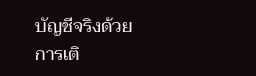บัญชีจริงด้วยการเติ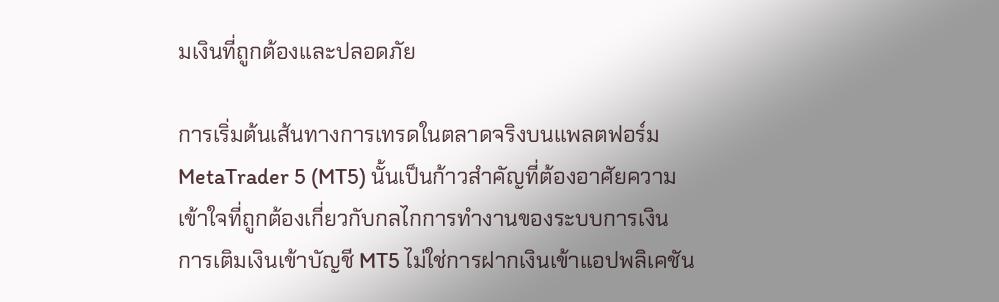มเงินที่ถูกต้องและปลอดภัย

การเริ่มต้นเส้นทางการเทรดในตลาดจริงบนแพลตฟอร์ม MetaTrader 5 (MT5) นั้นเป็นก้าวสำคัญที่ต้องอาศัยความเข้าใจที่ถูกต้องเกี่ยวกับกลไกการทำงานของระบบการเงิน การเติมเงินเข้าบัญชี MT5 ไม่ใช่การฝากเงินเข้าแอปพลิเคชัน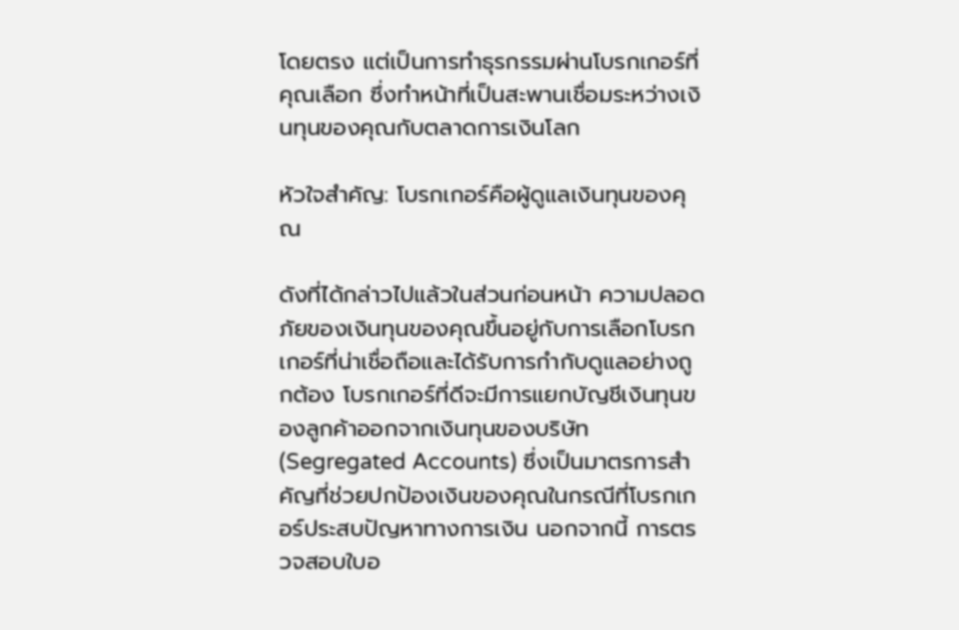โดยตรง แต่เป็นการทำธุรกรรมผ่านโบรกเกอร์ที่คุณเลือก ซึ่งทำหน้าที่เป็นสะพานเชื่อมระหว่างเงินทุนของคุณกับตลาดการเงินโลก

หัวใจสำคัญ: โบรกเกอร์คือผู้ดูแลเงินทุนของคุณ

ดังที่ได้กล่าวไปแล้วในส่วนก่อนหน้า ความปลอดภัยของเงินทุนของคุณขึ้นอยู่กับการเลือกโบรกเกอร์ที่น่าเชื่อถือและได้รับการกำกับดูแลอย่างถูกต้อง โบรกเกอร์ที่ดีจะมีการแยกบัญชีเงินทุนของลูกค้าออกจากเงินทุนของบริษัท (Segregated Accounts) ซึ่งเป็นมาตรการสำคัญที่ช่วยปกป้องเงินของคุณในกรณีที่โบรกเกอร์ประสบปัญหาทางการเงิน นอกจากนี้ การตรวจสอบใบอ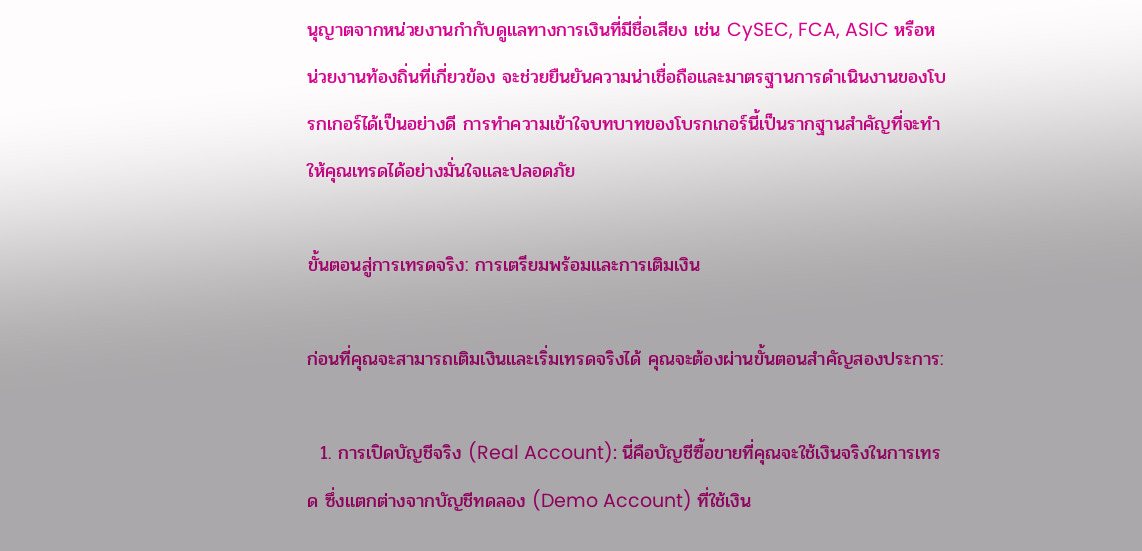นุญาตจากหน่วยงานกำกับดูแลทางการเงินที่มีชื่อเสียง เช่น CySEC, FCA, ASIC หรือหน่วยงานท้องถิ่นที่เกี่ยวข้อง จะช่วยยืนยันความน่าเชื่อถือและมาตรฐานการดำเนินงานของโบรกเกอร์ได้เป็นอย่างดี การทำความเข้าใจบทบาทของโบรกเกอร์นี้เป็นรากฐานสำคัญที่จะทำให้คุณเทรดได้อย่างมั่นใจและปลอดภัย

ขั้นตอนสู่การเทรดจริง: การเตรียมพร้อมและการเติมเงิน

ก่อนที่คุณจะสามารถเติมเงินและเริ่มเทรดจริงได้ คุณจะต้องผ่านขั้นตอนสำคัญสองประการ:

  1. การเปิดบัญชีจริง (Real Account): นี่คือบัญชีซื้อขายที่คุณจะใช้เงินจริงในการเทรด ซึ่งแตกต่างจากบัญชีทดลอง (Demo Account) ที่ใช้เงิน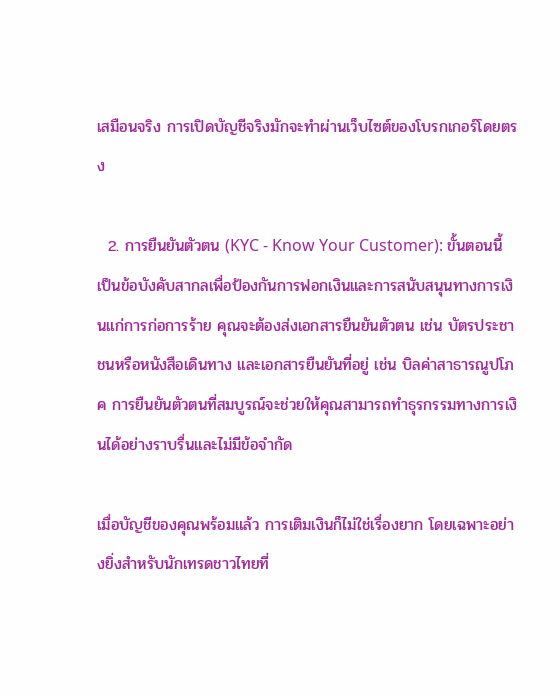เสมือนจริง การเปิดบัญชีจริงมักจะทำผ่านเว็บไซต์ของโบรกเกอร์โดยตรง

  2. การยืนยันตัวตน (KYC - Know Your Customer): ขั้นตอนนี้เป็นข้อบังคับสากลเพื่อป้องกันการฟอกเงินและการสนับสนุนทางการเงินแก่การก่อการร้าย คุณจะต้องส่งเอกสารยืนยันตัวตน เช่น บัตรประชาชนหรือหนังสือเดินทาง และเอกสารยืนยันที่อยู่ เช่น บิลค่าสาธารณูปโภค การยืนยันตัวตนที่สมบูรณ์จะช่วยให้คุณสามารถทำธุรกรรมทางการเงินได้อย่างราบรื่นและไม่มีข้อจำกัด

เมื่อบัญชีของคุณพร้อมแล้ว การเติมเงินก็ไม่ใช่เรื่องยาก โดยเฉพาะอย่างยิ่งสำหรับนักเทรดชาวไทยที่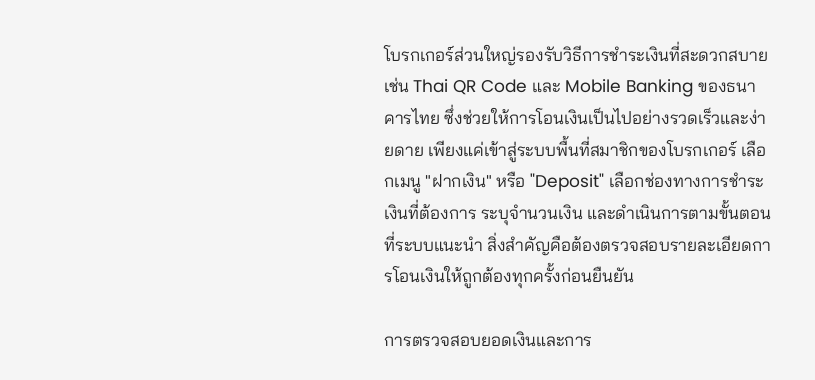โบรกเกอร์ส่วนใหญ่รองรับวิธีการชำระเงินที่สะดวกสบาย เช่น Thai QR Code และ Mobile Banking ของธนาคารไทย ซึ่งช่วยให้การโอนเงินเป็นไปอย่างรวดเร็วและง่ายดาย เพียงแค่เข้าสู่ระบบพื้นที่สมาชิกของโบรกเกอร์ เลือกเมนู "ฝากเงิน" หรือ "Deposit" เลือกช่องทางการชำระเงินที่ต้องการ ระบุจำนวนเงิน และดำเนินการตามขั้นตอนที่ระบบแนะนำ สิ่งสำคัญคือต้องตรวจสอบรายละเอียดการโอนเงินให้ถูกต้องทุกครั้งก่อนยืนยัน

การตรวจสอบยอดเงินและการ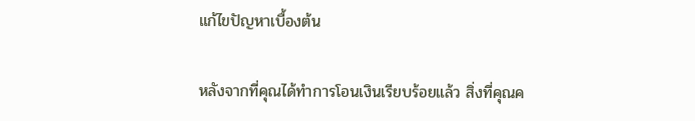แก้ไขปัญหาเบื้องต้น

หลังจากที่คุณได้ทำการโอนเงินเรียบร้อยแล้ว สิ่งที่คุณค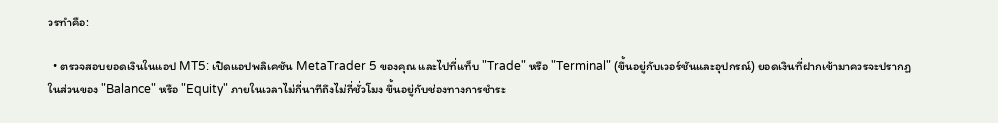วรทำคือ:

  • ตรวจสอบยอดเงินในแอป MT5: เปิดแอปพลิเคชัน MetaTrader 5 ของคุณ และไปที่แท็บ "Trade" หรือ "Terminal" (ขึ้นอยู่กับเวอร์ชันและอุปกรณ์) ยอดเงินที่ฝากเข้ามาควรจะปรากฏในส่วนของ "Balance" หรือ "Equity" ภายในเวลาไม่กี่นาทีถึงไม่กี่ชั่วโมง ขึ้นอยู่กับช่องทางการชำระ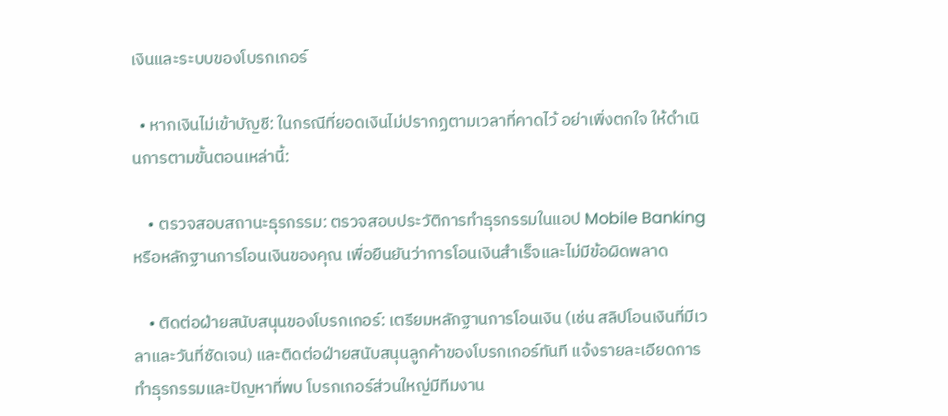เงินและระบบของโบรกเกอร์

  • หากเงินไม่เข้าบัญชี: ในกรณีที่ยอดเงินไม่ปรากฏตามเวลาที่คาดไว้ อย่าเพิ่งตกใจ ให้ดำเนินการตามขั้นตอนเหล่านี้:

    • ตรวจสอบสถานะธุรกรรม: ตรวจสอบประวัติการทำธุรกรรมในแอป Mobile Banking หรือหลักฐานการโอนเงินของคุณ เพื่อยืนยันว่าการโอนเงินสำเร็จและไม่มีข้อผิดพลาด

    • ติดต่อฝ่ายสนับสนุนของโบรกเกอร์: เตรียมหลักฐานการโอนเงิน (เช่น สลิปโอนเงินที่มีเวลาและวันที่ชัดเจน) และติดต่อฝ่ายสนับสนุนลูกค้าของโบรกเกอร์ทันที แจ้งรายละเอียดการทำธุรกรรมและปัญหาที่พบ โบรกเกอร์ส่วนใหญ่มีทีมงาน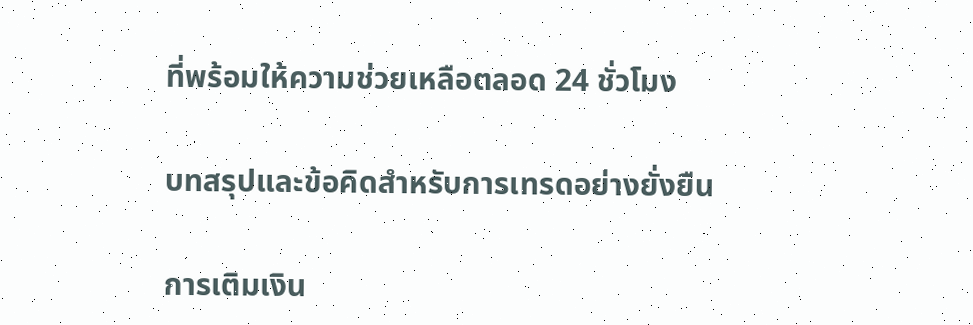ที่พร้อมให้ความช่วยเหลือตลอด 24 ชั่วโมง

บทสรุปและข้อคิดสำหรับการเทรดอย่างยั่งยืน

การเติมเงิน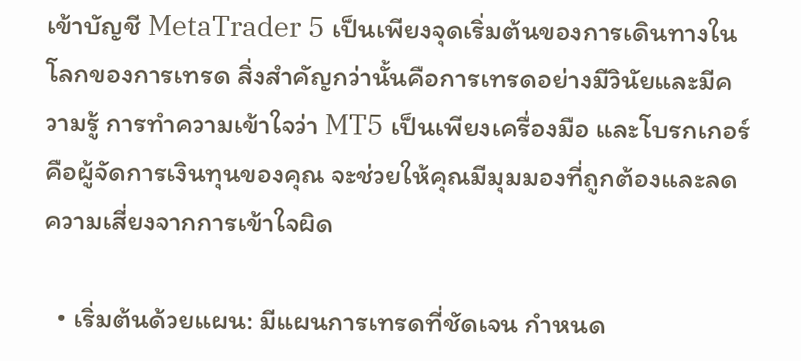เข้าบัญชี MetaTrader 5 เป็นเพียงจุดเริ่มต้นของการเดินทางในโลกของการเทรด สิ่งสำคัญกว่านั้นคือการเทรดอย่างมีวินัยและมีความรู้ การทำความเข้าใจว่า MT5 เป็นเพียงเครื่องมือ และโบรกเกอร์คือผู้จัดการเงินทุนของคุณ จะช่วยให้คุณมีมุมมองที่ถูกต้องและลดความเสี่ยงจากการเข้าใจผิด

  • เริ่มต้นด้วยแผน: มีแผนการเทรดที่ชัดเจน กำหนด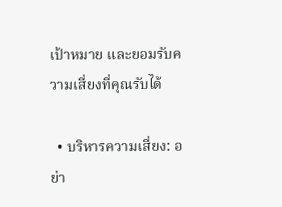เป้าหมาย และยอมรับความเสี่ยงที่คุณรับได้

  • บริหารความเสี่ยง: อย่า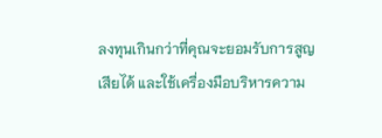ลงทุนเกินกว่าที่คุณจะยอมรับการสูญเสียได้ และใช้เครื่องมือบริหารความ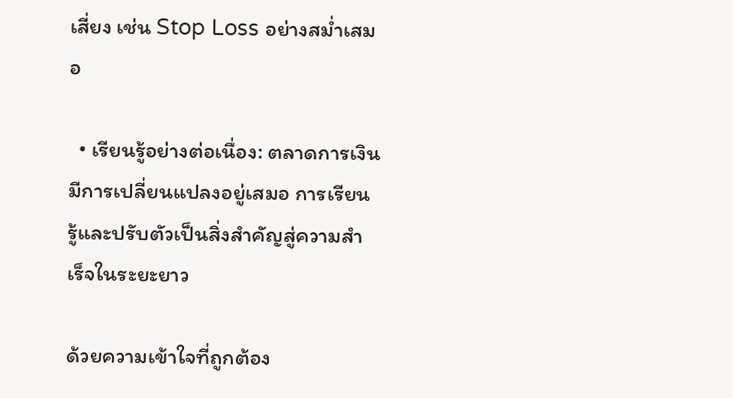เสี่ยง เช่น Stop Loss อย่างสม่ำเสมอ

  • เรียนรู้อย่างต่อเนื่อง: ตลาดการเงินมีการเปลี่ยนแปลงอยู่เสมอ การเรียนรู้และปรับตัวเป็นสิ่งสำคัญสู่ความสำเร็จในระยะยาว

ด้วยความเข้าใจที่ถูกต้อง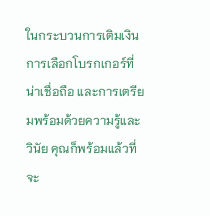ในกระบวนการเติมเงิน การเลือกโบรกเกอร์ที่น่าเชื่อถือ และการเตรียมพร้อมด้วยความรู้และวินัย คุณก็พร้อมแล้วที่จะ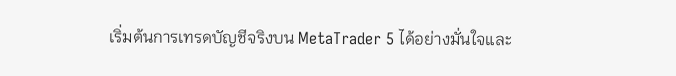เริ่มต้นการเทรดบัญชีจริงบน MetaTrader 5 ได้อย่างมั่นใจและ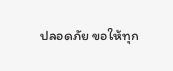ปลอดภัย ขอให้ทุก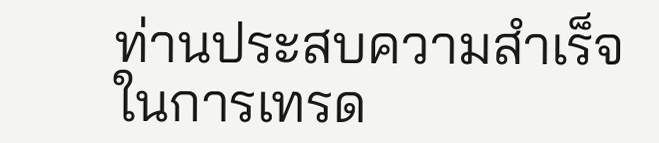ท่านประสบความสำเร็จในการเทรด